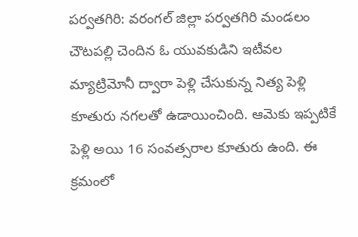పర్వతగిరి: వరంగల్ జిల్లా పర్వతగిరి మండలం చౌటపల్లి చెందిన ఓ యువకుడిని ఇటీవల మ్యాట్రిమోనీ ద్వారా పెళ్లి చేసుకున్న నిత్య పెళ్లి కూతురు నగలతో ఉడాయించింది. ఆమెకు ఇప్పటికే పెళ్లి అయి 16 సంవత్సరాల కూతురు ఉంది. ఈ క్రమంలో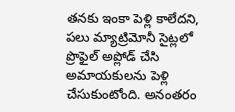తనకు ఇంకా పెళ్లి కాలేదని, పలు మ్యాట్రిమోనీ సైట్లలో ప్రొఫైల్ అప్లోడ్ చేసి అమాయకులను పెళ్లి చేసుకుంటోంది. అనంతరం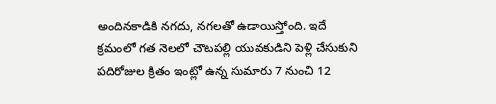అందినకాడికి నగదు, నగలతో ఉడాయిస్తోంది. ఇదే క్రమంలో గత నెలలో చౌటపల్లి యువకుడిని పెళ్లి చేసుకుని పదిరోజుల క్రితం ఇంట్లో ఉన్న సుమారు 7 నుంచి 12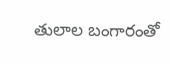తులాల బంగారంతో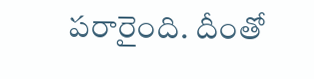పరారైంది. దీంతో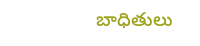బాధితులు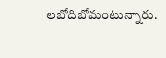లబోదిబోమంటున్నారు.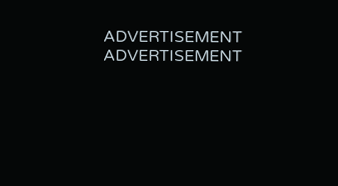ADVERTISEMENT
ADVERTISEMENT